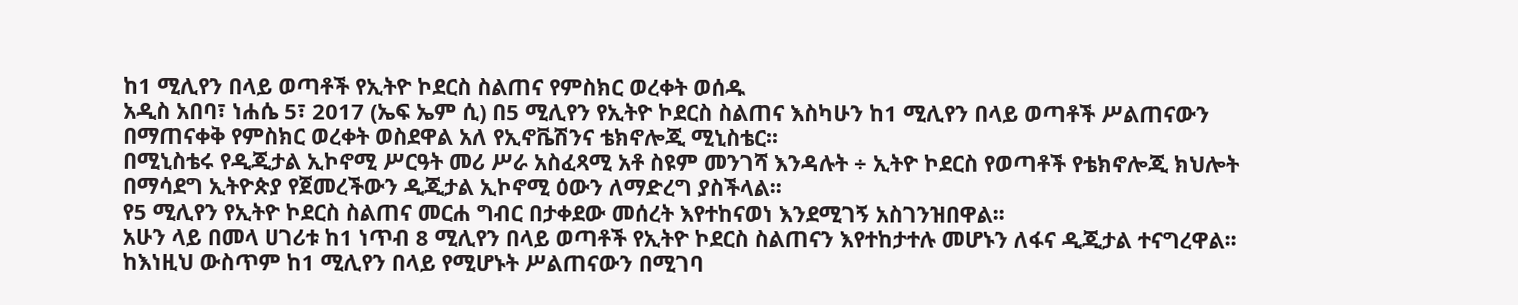ከ1 ሚሊየን በላይ ወጣቶች የኢትዮ ኮደርስ ስልጠና የምስክር ወረቀት ወሰዱ
አዲስ አበባ፣ ነሐሴ 5፣ 2017 (ኤፍ ኤም ሲ) በ5 ሚሊየን የኢትዮ ኮደርስ ስልጠና እስካሁን ከ1 ሚሊየን በላይ ወጣቶች ሥልጠናውን በማጠናቀቅ የምስክር ወረቀት ወስደዋል አለ የኢኖቬሽንና ቴክኖሎጂ ሚኒስቴር፡፡
በሚኒስቴሩ የዲጂታል ኢኮኖሚ ሥርዓት መሪ ሥራ አስፈጻሚ አቶ ስዩም መንገሻ እንዳሉት ÷ ኢትዮ ኮደርስ የወጣቶች የቴክኖሎጂ ክህሎት በማሳደግ ኢትዮጵያ የጀመረችውን ዲጂታል ኢኮኖሚ ዕውን ለማድረግ ያስችላል፡፡
የ5 ሚሊየን የኢትዮ ኮደርስ ስልጠና መርሐ ግብር በታቀደው መሰረት እየተከናወነ እንደሚገኝ አስገንዝበዋል፡፡
አሁን ላይ በመላ ሀገሪቱ ከ1 ነጥብ 8 ሚሊየን በላይ ወጣቶች የኢትዮ ኮደርስ ስልጠናን እየተከታተሉ መሆኑን ለፋና ዲጂታል ተናግረዋል፡፡
ከእነዚህ ውስጥም ከ1 ሚሊየን በላይ የሚሆኑት ሥልጠናውን በሚገባ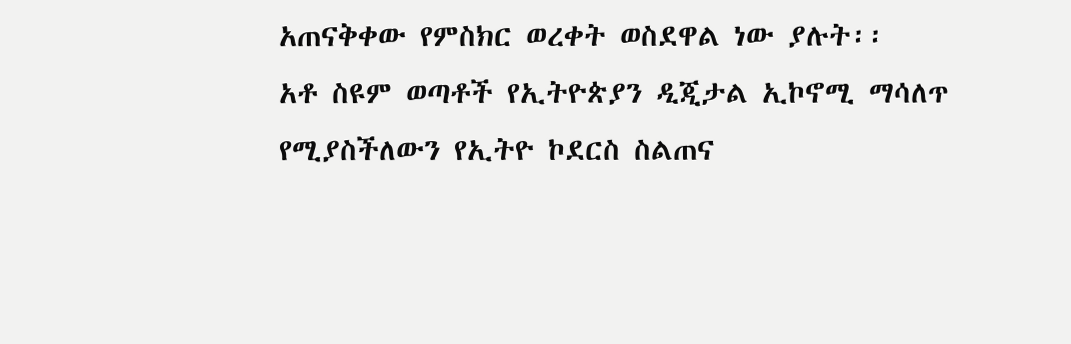አጠናቅቀው የምስክር ወረቀት ወስደዋል ነው ያሉት፡፡
አቶ ስዩም ወጣቶች የኢትዮጵያን ዲጂታል ኢኮኖሚ ማሳለጥ የሚያስችለውን የኢትዮ ኮደርስ ስልጠና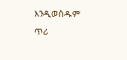እንዲወስዱም ጥሪ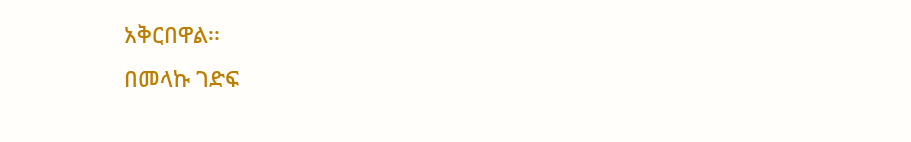አቅርበዋል፡፡
በመላኩ ገድፍ